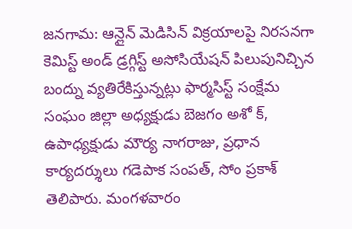జనగామ: ఆన్లైన్ మెడిసిన్ విక్రయాలపై నిరసనగా కెమిస్ట్ అండ్ డ్రగ్గిస్ట్ అసోసియేషన్ పిలుపునిచ్చిన బంద్ను వ్యతిరేకిస్తున్నట్లు ఫార్మసిస్ట్ సంక్షేమ సంఘం జిల్లా అధ్యక్షుడు బెజగం అశో క్, ఉపాధ్యక్షుడు మౌర్య నాగరాజు, ప్రధాన కార్యదర్శులు గడెపాక సంపత్, సోం ప్రకాశ్ తెలిపారు. మంగళవారం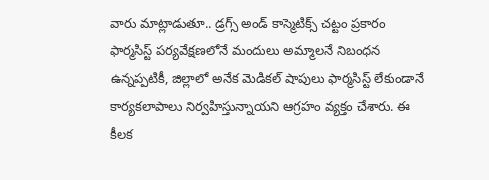వారు మాట్లాడుతూ.. డ్రగ్స్ అండ్ కాస్మెటిక్స్ చట్టం ప్రకారం ఫార్మసిస్ట్ పర్యవేక్షణలోనే మందులు అమ్మాలనే నిబంధన ఉన్నప్పటికీ, జిల్లాలో అనేక మెడికల్ షాపులు ఫార్మసిస్ట్ లేకుండానే కార్యకలాపాలు నిర్వహిస్తున్నాయని ఆగ్రహం వ్యక్తం చేశారు. ఈ కీలక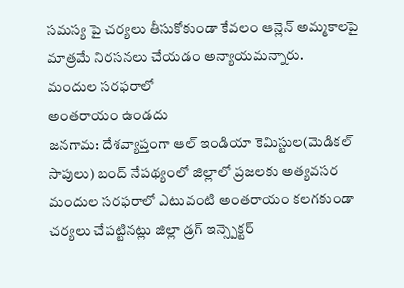సమస్య పై చర్యలు తీసుకోకుండా కేవలం ఆన్లెన్ అమ్మకాలపై మాత్రమే నిరసనలు చేయడం అన్యాయమన్నారు.
మందుల సరఫరాలో
అంతరాయం ఉండదు
జనగామ: దేశవ్యాప్తంగా ఆల్ ఇండియా కెమిస్టుల(మెడికల్ సాపులు) బంద్ నేపథ్యంలో జిల్లాలో ప్రజలకు అత్యవసర మందుల సరఫరాలో ఎటువంటి అంతరాయం కలగకుండా చర్యలు చేపట్టినట్లు జిల్లా డ్రగ్ ఇన్స్పెక్టర్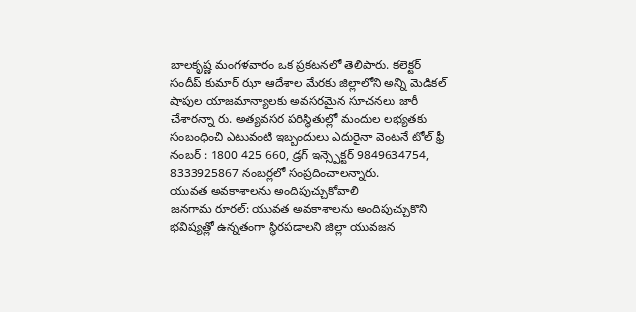బాలకృష్ణ మంగళవారం ఒక ప్రకటనలో తెలిపారు. కలెక్టర్ సందీప్ కుమార్ ఝా ఆదేశాల మేరకు జిల్లాలోని అన్ని మెడికల్ షాపుల యాజమాన్యాలకు అవసరమైన సూచనలు జారీ చేశారన్నా రు. అత్యవసర పరిస్థితుల్లో మందుల లభ్యతకు సంబంధించి ఎటువంటి ఇబ్బందులు ఎదురైనా వెంటనే టోల్ ఫ్రీ నంబర్ : 1800 425 660, డ్రగ్ ఇన్స్పెక్టర్ 9849634754, 8333925867 నంబర్లలో సంప్రదించాలన్నారు.
యువత అవకాశాలను అందిపుచ్చుకోవాలి
జనగామ రూరల్: యువత అవకాశాలను అందిపుచ్చుకొని భవిష్యత్లో ఉన్నతంగా స్థిరపడాలని జిల్లా యువజన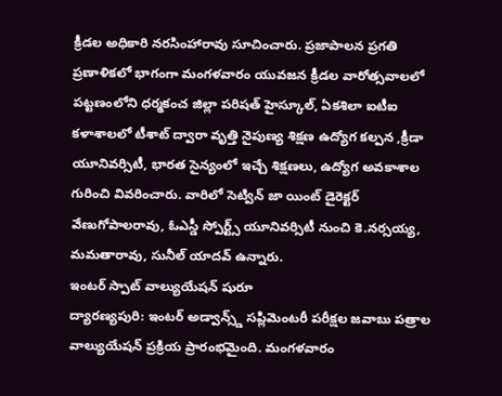క్రీడల అధికారి నరసింహారావు సూచించారు. ప్రజాపాలన ప్రగతి ప్రణాళికలో భాగంగా మంగళవారం యువజన క్రీడల వారోత్సవాలలో పట్టణంలోని ధర్మకంచ జిల్లా పరిషత్ హైస్కూల్, ఏకశిలా ఐటీఐ కళాశాలలో టీశాట్ ద్వారా వృత్తి నైపుణ్య శిక్షణ ఉద్యోగ కల్పన ,క్రీడా యూనివర్సిటీ, భారత సైన్యంలో ఇచ్చే శిక్షణలు, ఉద్యోగ అవకాశాల గురించి వివరించారు. వారిలో సెట్విన్ జా యింట్ డైరెక్టర్ వేణుగోపాలరావు, ఓఎస్డీ స్పోర్ట్స్ యూనివర్సిటీ నుంచి కె.నర్సయ్య, మమతారావు, సునీల్ యాదవ్ ఉన్నారు.
ఇంటర్ స్పాట్ వాల్యుయేషన్ షురూ
ద్యారణ్యపురి: ఇంటర్ అడ్వాన్స్డ్ సప్లిమెంటరీ పరీక్షల జవాబు పత్రాల వాల్యుయేషన్ ప్రక్రియ ప్రారంభమైంది. మంగళవారం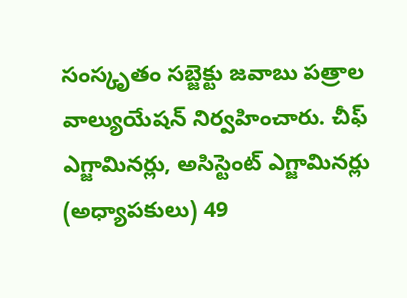సంస్కృతం సబ్జెక్టు జవాబు పత్రాల వాల్యుయేషన్ నిర్వహించారు. చీఫ్ ఎగ్జామినర్లు, అసిస్టెంట్ ఎగ్జామినర్లు (అధ్యాపకులు) 49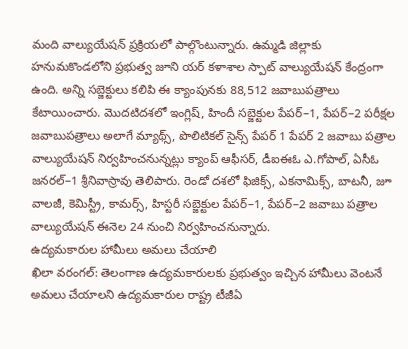మంది వాల్యుయేషన్ ప్రక్రియలో పాల్గొంటున్నారు. ఉమ్మడి జిల్లాకు హనుమకొండలోని ప్రభుత్వ జూని యర్ కళాశాల స్పాట్ వాల్యుయేషన్ కేంద్రంగా ఉంది. అన్ని సబ్జెక్టులు కలిపి ఈ క్యాంపునకు 88,512 జవాబుపత్రాలు కేటాయించారు. మొదటిదశలో ఇంగ్లిష్, హిందీ సబ్జెక్టుల పేపర్–1, పేపర్–2 పరీక్షల జవాబుపత్రాలు అలాగే మ్యాథ్స్, పొలిటికల్ సైన్స్ పేపర్ 1 పేపర్ 2 జవాబు పత్రాల వాల్యుయేషన్ నిర్వహించనున్నట్లు క్యాంప్ ఆఫీసర్, డీఐఈఓ ఎ.గోపాల్, ఏసీఓ జనరల్–1 శ్రీనివాస్రావు తెలిపారు. రెండో దశలో ఫిజిక్స్, ఎకనామిక్స్, బాటనీ, జూ వాలజీ, కెమిస్ట్రీ, కామర్స్, హిస్టరీ సబ్జెక్టుల పేపర్–1, పేపర్–2 జవాబు పత్రాల వాల్యుయేషన్ ఈనెల 24 నుంచి నిర్వహించనున్నారు.
ఉద్యమకారుల హామీలు అమలు చేయాలి
ఖిలా వరంగల్: తెలంగాణ ఉద్యమకారులకు ప్రభుత్వం ఇచ్చిన హామీలు వెంటనే అమలు చేయాలని ఉద్యమకారుల రాష్ట్ర టీజీఏ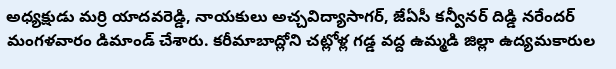అధ్యక్షుడు మర్రి యాదవరెడ్డి, నాయకులు అచ్చవిద్యాసాగర్, జేఏసీ కన్వీనర్ దిడ్డి నరేందర్ మంగళవారం డిమాండ్ చేశారు. కరీమాబాద్లోని చట్లోళ్ల గడ్డ వద్ద ఉమ్మడి జిల్లా ఉద్యమకారుల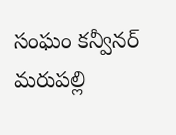సంఘం కన్వీనర్ మరుపల్లి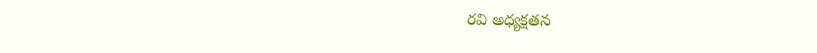రవి అధ్యక్షతన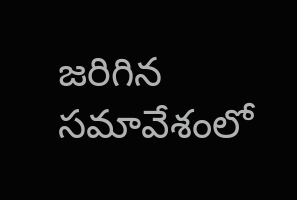జరిగిన సమావేశంలో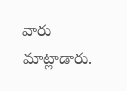వారు మాట్లాడారు.